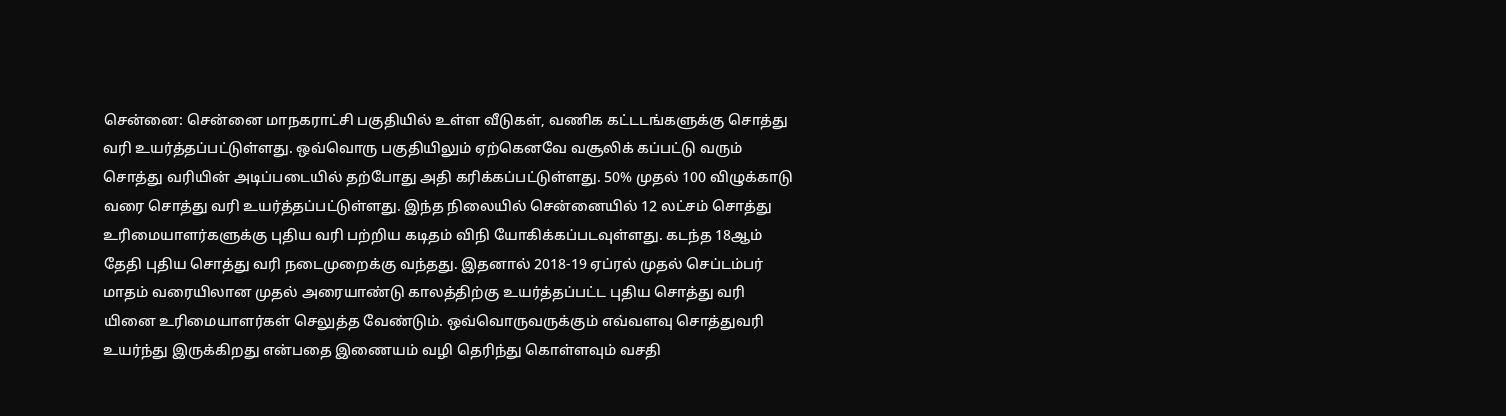சென்னை: சென்னை மாநகராட்சி பகுதியில் உள்ள வீடுகள், வணிக கட்டடங்களுக்கு சொத்து வரி உயர்த்தப்பட்டுள்ளது. ஒவ்வொரு பகுதியிலும் ஏற்கெனவே வசூலிக் கப்பட்டு வரும் சொத்து வரியின் அடிப்படையில் தற்போது அதி கரிக்கப்பட்டுள்ளது. 50% முதல் 100 விழுக்காடு வரை சொத்து வரி உயர்த்தப்பட்டுள்ளது. இந்த நிலையில் சென்னையில் 12 லட்சம் சொத்து உரிமையாளர்களுக்கு புதிய வரி பற்றிய கடிதம் விநி யோகிக்கப்படவுள்ளது. கடந்த 18ஆம் தேதி புதிய சொத்து வரி நடைமுறைக்கு வந்தது. இதனால் 2018-19 ஏப்ரல் முதல் செப்டம்பர் மாதம் வரையிலான முதல் அரையாண்டு காலத்திற்கு உயர்த்தப்பட்ட புதிய சொத்து வரி யினை உரிமையாளர்கள் செலுத்த வேண்டும். ஒவ்வொருவருக்கும் எவ்வளவு சொத்துவரி உயர்ந்து இருக்கிறது என்பதை இணையம் வழி தெரிந்து கொள்ளவும் வசதி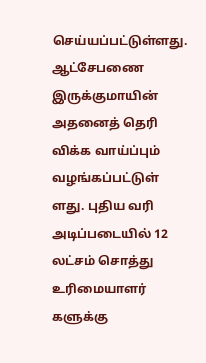செய்யப்பட்டுள்ளது. ஆட்சேபணை இருக்குமாயின் அதனைத் தெரி விக்க வாய்ப்பும் வழங்கப்பட்டுள் ளது. புதிய வரி அடிப்படையில் 12 லட்சம் சொத்து உரிமையாளர் களுக்கு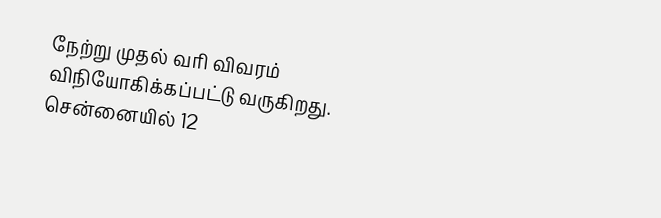நேற்று முதல் வரி விவரம் விநியோகிக்கப்பட்டு வருகிறது.
சென்னையில் 12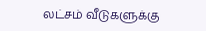லட்சம் வீடுகளுக்கு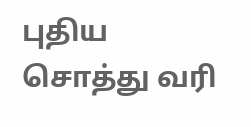புதிய சொத்து வரி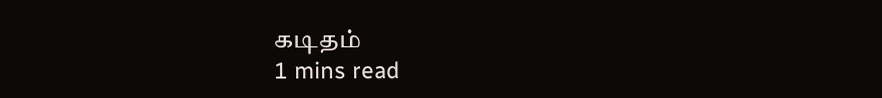கடிதம்
1 mins read